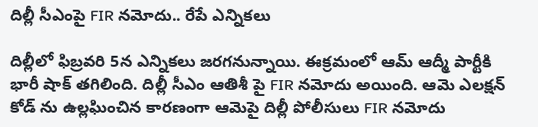దిల్లీ సీఎంపై FIR నమోదు.. రేపే ఎన్నికలు

దిల్లీలో ఫిబ్రవరి 5న ఎన్నికలు జరగనున్నాయి. ఈక్రమంలో ఆమ్ ఆద్మీ పార్టీకి భారీ షాక్ తగిలింది. దిల్లీ సీఎం ఆతిశీ పై FIR నమోదు అయింది. ఆమె ఎలక్షన్ కోడ్ ను ఉల్లఘించిన కారణంగా ఆమెపై దిల్లీ పోలీసులు FIR నమోదు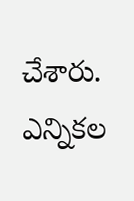చేశారు. ఎన్నికల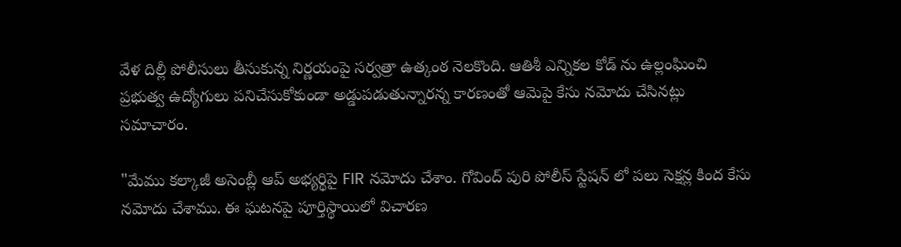వేళ దిల్లీ పోలీసులు తీసుకున్న నిర్ణయంపై సర్వత్రా ఉత్కంఠ నెలకొంది. ఆతిశీ ఎన్నికల కోడ్ ను ఉల్లంఘించి ప్రభుత్వ ఉద్యోగులు పనిచేసుకోకుండా అడ్డుపడుతున్నారన్న కారణంతో ఆమెపై కేసు నమోదు చేసినట్లు సమాచారం.

"మేము కల్కాజీ అసెంబ్లీ ఆప్ అభ్యర్థిపై FIR నమోదు చేశాం. గోవింద్ పురి పోలీస్ స్టేషన్ లో పలు సెక్షన్ల కింద కేసు నమోదు చేశాము. ఈ ఘటనపై పూర్తిస్థాయిలో విచారణ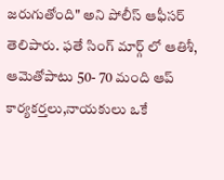జరుగుతోంది" అని పోలీస్ ఆఫీసర్ తెలిపారు. ఫతే సింగ్ మార్గ్ లో ఆతిశీ, ఆమెతోపాటు 50- 70 మంది ఆప్ కార్యకర్తలు,నాయకులు ఒకే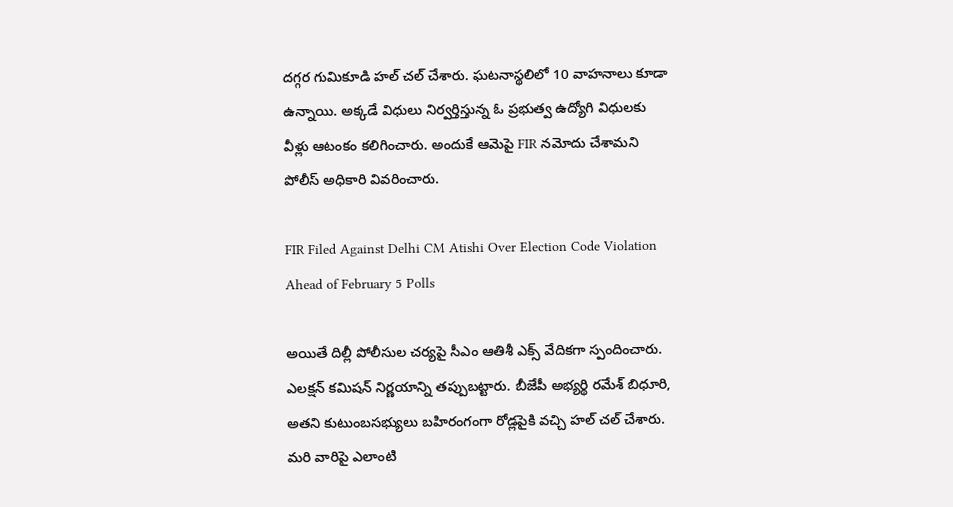దగ్గర గుమికూడి హల్ చల్ చేశారు. ఘటనాస్థలిలో 10 వాహనాలు కూడా ఉన్నాయి. అక్కడే విధులు నిర్వర్తిస్తున్న ఓ ప్రభుత్వ ఉద్యోగి విధులకు వీళ్లు ఆటంకం కలిగించారు. అందుకే ఆమెపై FIR నమోదు చేశామని పోలీస్ అధికారి వివరించారు.

FIR Filed Against Delhi CM Atishi Over Election Code Violation Ahead of February 5 Polls

అయితే దిల్లీ పోలీసుల చర్యపై సీఎం ఆతిశీ ఎక్స్ వేదికగా స్పందించారు. ఎలక్షన్ కమిషన్ నిర్ణయాన్ని తప్పుబట్టారు. బీజేపీ అభ్యర్థి రమేశ్ బిధూరి, అతని కుటుంబసభ్యులు బహిరంగంగా రోడ్లపైకి వచ్చి హల్ చల్ చేశారు. మరి వారిపై ఎలాంటి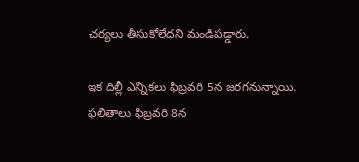చర్యలు తీసుకోలేదని మండిపడ్డారు.

ఇక దిల్లీ ఎన్నికలు ఫిబ్రవరి 5న జరగనున్నాయి. ఫలితాలు ఫిబ్రవరి 8న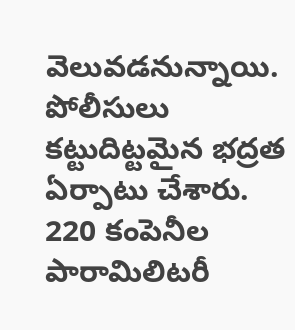వెలువడనున్నాయి. పోలీసులు కట్టుదిట్టమైన భద్రత ఏర్పాటు చేశారు. 220 కంపెనీల పారామిలిటరీ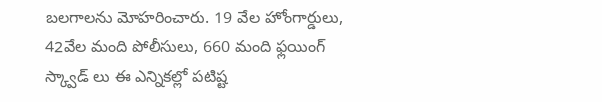బలగాలను మోహరించారు. 19 వేల హోంగార్డులు, 42వేల మంది పోలీసులు, 660 మంది ఫ్లయింగ్ స్క్వాడ్ లు ఈ ఎన్నికల్లో పటిష్ట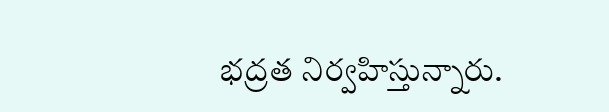భద్రత నిర్వహిస్తున్నారు.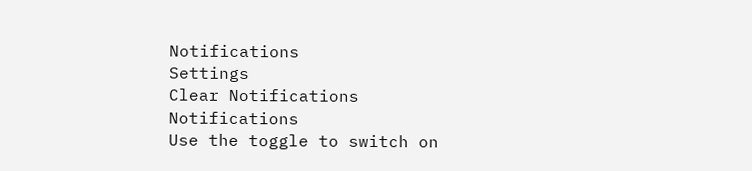Notifications
Settings
Clear Notifications
Notifications
Use the toggle to switch on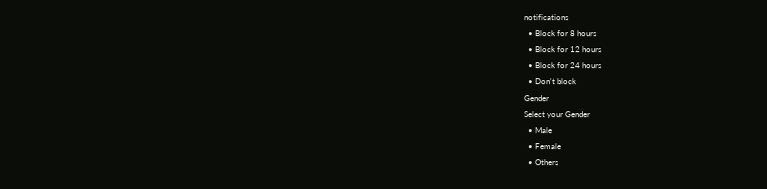notifications
  • Block for 8 hours
  • Block for 12 hours
  • Block for 24 hours
  • Don't block
Gender
Select your Gender
  • Male
  • Female
  • Others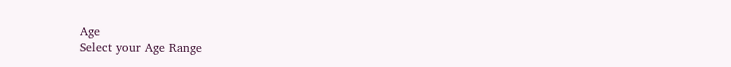Age
Select your Age Range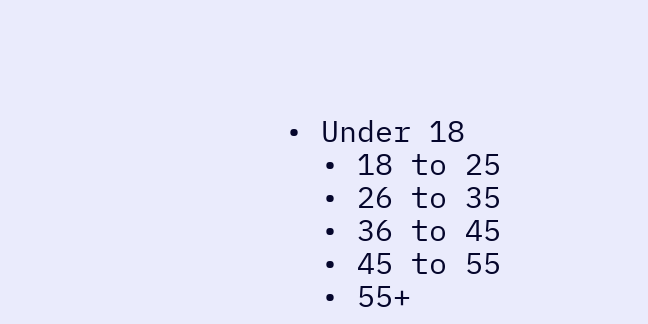• Under 18
  • 18 to 25
  • 26 to 35
  • 36 to 45
  • 45 to 55
  • 55+